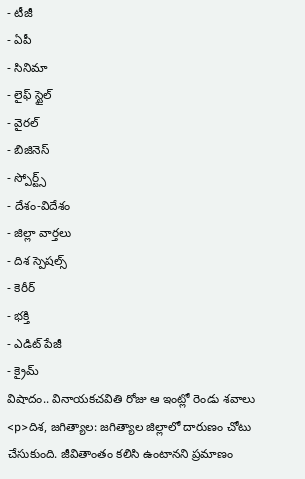- టీజీ
- ఏపీ
- సినిమా
- లైఫ్ స్టైల్
- వైరల్
- బిజినెస్
- స్పోర్ట్స్
- దేశం-విదేశం
- జిల్లా వార్తలు
- దిశ స్పెషల్స్
- కెరీర్
- భక్తి
- ఎడిట్ పేజీ
- క్రైమ్
విషాదం.. వినాయకచవితి రోజు ఆ ఇంట్లో రెండు శవాలు
<p>దిశ, జగిత్యాల: జగిత్యాల జిల్లాలో దారుణం చోటు చేసుకుంది. జీవితాంతం కలిసి ఉంటానని ప్రమాణం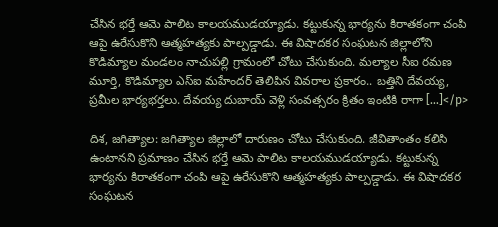చేసిన భర్తే ఆమె పాలిట కాలయముడయ్యాడు. కట్టుకున్న భార్యను కిరాతకంగా చంపి ఆపై ఉరేసుకొని ఆత్మహత్యకు పాల్పడ్డాడు. ఈ విషాదకర సంఘటన జిల్లాలోని కొడిమ్యాల మండలం నాచుపల్లి గ్రామంలో చోటు చేసుకుంది. మల్యాల సీఐ రమణ మూర్తి, కొడిమ్యాల ఎస్ఐ మహేందర్ తెలిపిన వివరాల ప్రకారం.. బత్తిని దేవయ్య, ప్రమీల భార్యభర్తలు. దేవయ్య దుబాయ్ వెళ్లి సంవత్సరం క్రితం ఇంటికి రాగా […]</p>

దిశ, జగిత్యాల: జగిత్యాల జిల్లాలో దారుణం చోటు చేసుకుంది. జీవితాంతం కలిసి ఉంటానని ప్రమాణం చేసిన భర్తే ఆమె పాలిట కాలయముడయ్యాడు. కట్టుకున్న భార్యను కిరాతకంగా చంపి ఆపై ఉరేసుకొని ఆత్మహత్యకు పాల్పడ్డాడు. ఈ విషాదకర సంఘటన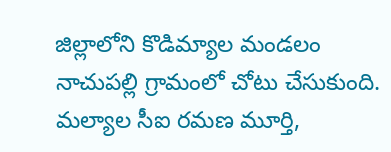జిల్లాలోని కొడిమ్యాల మండలం నాచుపల్లి గ్రామంలో చోటు చేసుకుంది. మల్యాల సీఐ రమణ మూర్తి,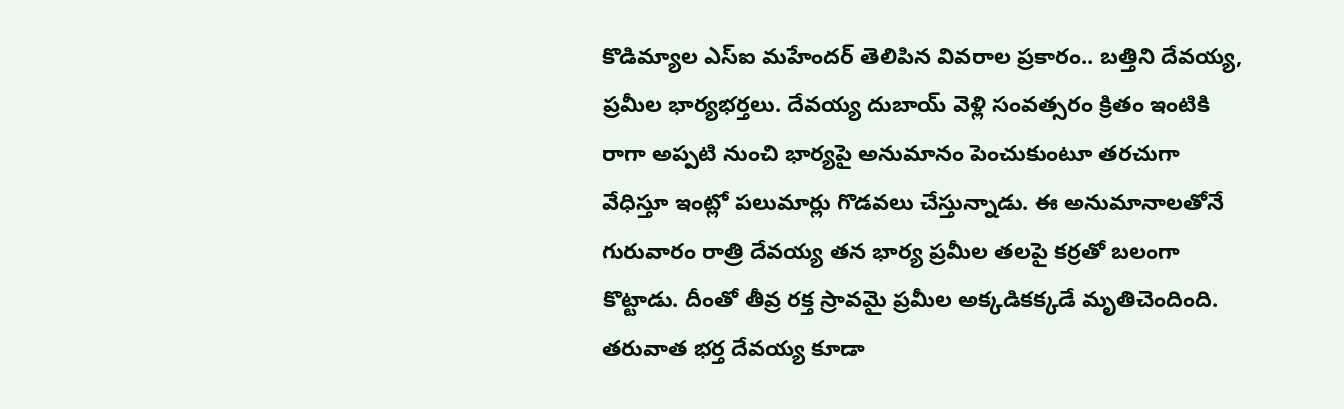కొడిమ్యాల ఎస్ఐ మహేందర్ తెలిపిన వివరాల ప్రకారం.. బత్తిని దేవయ్య, ప్రమీల భార్యభర్తలు. దేవయ్య దుబాయ్ వెళ్లి సంవత్సరం క్రితం ఇంటికి రాగా అప్పటి నుంచి భార్యపై అనుమానం పెంచుకుంటూ తరచుగా వేధిస్తూ ఇంట్లో పలుమార్లు గొడవలు చేస్తున్నాడు. ఈ అనుమానాలతోనే గురువారం రాత్రి దేవయ్య తన భార్య ప్రమీల తలపై కర్రతో బలంగా కొట్టాడు. దీంతో తీవ్ర రక్త స్రావమై ప్రమీల అక్కడికక్కడే మృతిచెందింది. తరువాత భర్త దేవయ్య కూడా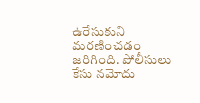ఉరేసుకుని మరణించడం జరిగింది. పోలీసులు కేసు నమోదు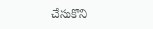చేసుకొని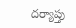దర్యాప్తు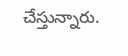చేస్తున్నారు.